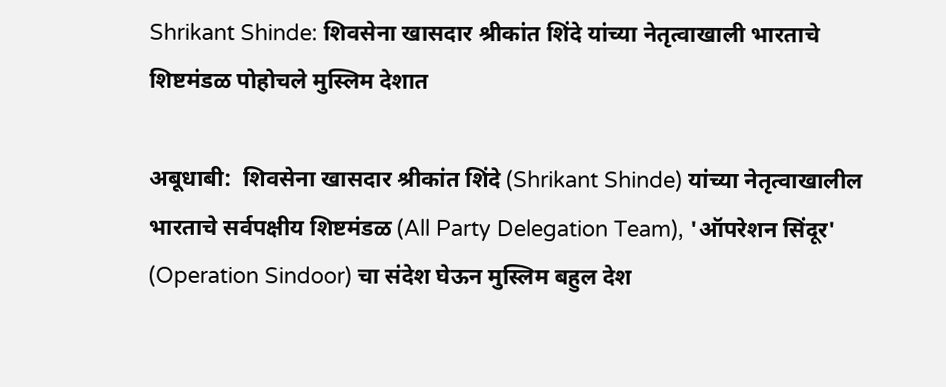Shrikant Shinde: शिवसेना खासदार श्रीकांत शिंदे यांच्या नेतृत्वाखाली भारताचे शिष्टमंडळ पोहोचले मुस्लिम देशात

अबूधाबी:  शिवसेना खासदार श्रीकांत शिंदे (Shrikant Shinde) यांच्या नेतृत्वाखालील भारताचे सर्वपक्षीय शिष्टमंडळ (All Party Delegation Team), 'ऑपरेशन सिंदूर' (Operation Sindoor) चा संदेश घेऊन मुस्लिम बहुल देश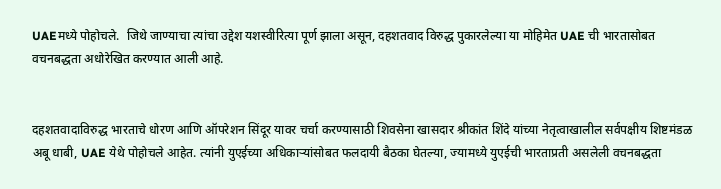UAEमध्ये पोहोचले.  जिथे जाण्याचा त्यांचा उद्देश यशस्वीरित्या पूर्ण झाला असून, दहशतवाद विरुद्ध पुकारलेल्या या मोहिमेत UAE ची भारतासोबत वचनबद्धता अधोरेखित करण्यात आली आहे.


दहशतवादाविरुद्ध भारताचे धोरण आणि ऑपरेशन सिंदूर यावर चर्चा करण्यासाठी शिवसेना खासदार श्रीकांत शिंदे यांच्या नेतृत्वाखालील सर्वपक्षीय शिष्टमंडळ अबू धाबी, UAE येथे पोहोचले आहेत. त्यांनी युएईच्या अधिकाऱ्यांसोबत फलदायी बैठका घेतल्या, ज्यामध्ये युएईची भारताप्रती असलेली वचनबद्धता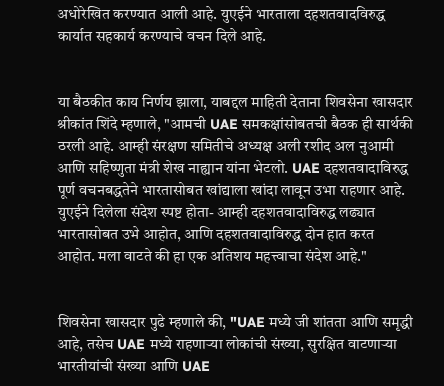अधोरेखित करण्यात आली आहे. युएईने भारताला दहशतवादविरुद्ध कार्यात सहकार्य करण्याचे वचन दिले आहे.


या बैठकीत काय निर्णय झाला, याबद्दल माहिती देताना शिवसेना खासदार श्रीकांत शिंदे म्हणाले, "आमची UAE समकक्षांसोबतची बैठक ही सार्थकी ठरली आहे. आम्ही संरक्षण समितीचे अध्यक्ष अली रशीद अल नुआमी आणि सहिष्णुता मंत्री शेख नाह्यान यांना भेटलो. UAE दहशतवादाविरुद्ध पूर्ण वचनबद्धतेने भारतासोबत खांद्याला खांदा लावून उभा राहणार आहे. युएईने दिलेला संदेश स्पष्ट होता- आम्ही दहशतवादाविरुद्ध लढ्यात भारतासोबत उभे आहोत, आणि दहशतवादाविरुद्ध दोन हात करत आहोत. मला वाटते की हा एक अतिशय महत्त्वाचा संदेश आहे."


शिवसेना खासदार पुढे म्हणाले की, "UAE मध्ये जी शांतता आणि समृद्धी आहे, तसेच UAE मध्ये राहणाऱ्या लोकांची संख्या, सुरक्षित वाटणाऱ्या भारतीयांची संख्या आणि UAE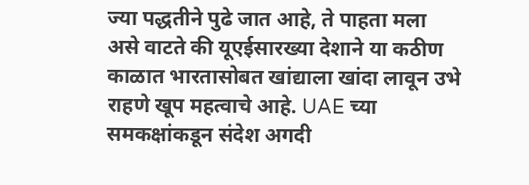ज्या पद्धतीने पुढे जात आहे, ते पाहता मला असे वाटते की यूएईसारख्या देशाने या कठीण काळात भारतासोबत खांद्याला खांदा लावून उभे राहणे खूप महत्वाचे आहे. UAE च्या समकक्षांकडून संदेश अगदी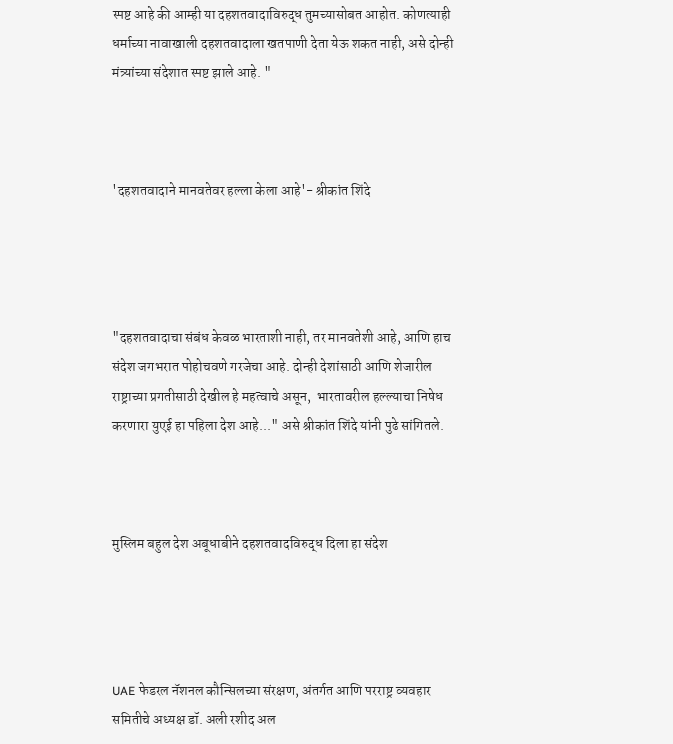स्पष्ट आहे की आम्ही या दहशतवादाविरुद्ध तुमच्यासोबत आहोत. कोणत्याही धर्माच्या नावाखाली दहशतवादाला खतपाणी देता येऊ शकत नाही, असे दोन्ही मंत्र्यांच्या संदेशात स्पष्ट झाले आहे. "



'दहशतवादाने मानवतेवर हल्ला केला आहे'- श्रीकांत शिंदे




"दहशतवादाचा संबंध केवळ भारताशी नाही, तर मानवतेशी आहे, आणि हाच संदेश जगभरात पोहोचवणे गरजेचा आहे. दोन्ही देशांसाठी आणि शेजारील राष्ट्राच्या प्रगतीसाठी देखील हे महत्वाचे असून,  भारतावरील हल्ल्याचा निषेध करणारा युएई हा पहिला देश आहे..." असे श्रीकांत शिंदे यांनी पुढे सांगितले.



मुस्लिम बहुल देश अबूधाबीने दहशतवादविरुद्ध दिला हा संदेश




UAE फेडरल नॅशनल कौन्सिलच्या संरक्षण, अंतर्गत आणि परराष्ट्र व्यवहार समितीचे अध्यक्ष डॉ. अली रशीद अल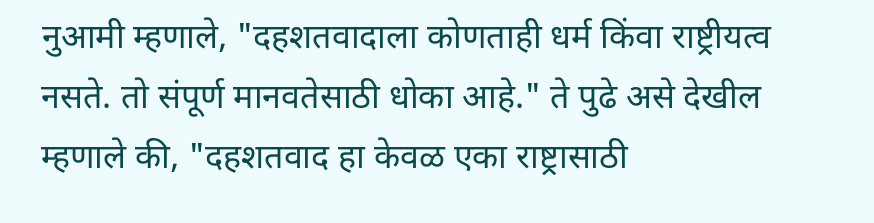नुआमी म्हणाले, "दहशतवादाला कोणताही धर्म किंवा राष्ट्रीयत्व नसते. तो संपूर्ण मानवतेसाठी धोका आहे." ते पुढे असे देखील म्हणाले की, "दहशतवाद हा केवळ एका राष्ट्रासाठी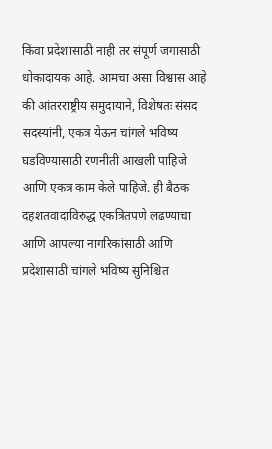किंवा प्रदेशासाठी नाही तर संपूर्ण जगासाठी धोकादायक आहे. आमचा असा विश्वास आहे की आंतरराष्ट्रीय समुदायाने, विशेषतः संसद सदस्यांनी, एकत्र येऊन चांगले भविष्य घडविण्यासाठी रणनीती आखली पाहिजे आणि एकत्र काम केले पाहिजे. ही बैठक दहशतवादाविरुद्ध एकत्रितपणे लढण्याचा आणि आपल्या नागरिकांसाठी आणि प्रदेशासाठी चांगले भविष्य सुनिश्चित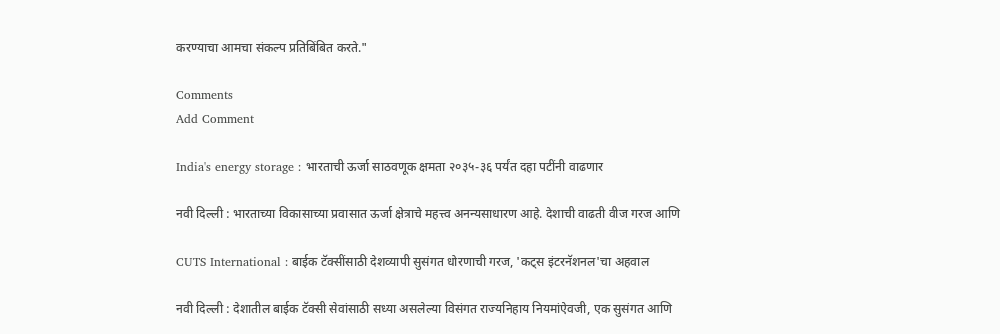करण्याचा आमचा संकल्प प्रतिबिंबित करते."

Comments
Add Comment

India's energy storage : भारताची ऊर्जा साठवणूक क्षमता २०३५-३६ पर्यंत दहा पटींनी वाढणार

नवी दिल्ली : भारताच्या विकासाच्या प्रवासात ऊर्जा क्षेत्राचे महत्त्व अनन्यसाधारण आहे. देशाची वाढती वीज गरज आणि

CUTS International : बाईक टॅक्सींसाठी देशव्यापी सुसंगत धोरणाची गरज, 'कट्स इंटरनॅशनल'चा अहवाल

नवी दिल्ली : देशातील बाईक टॅक्सी सेवांसाठी सध्या असलेल्या विसंगत राज्यनिहाय नियमांऐवजी, एक सुसंगत आणि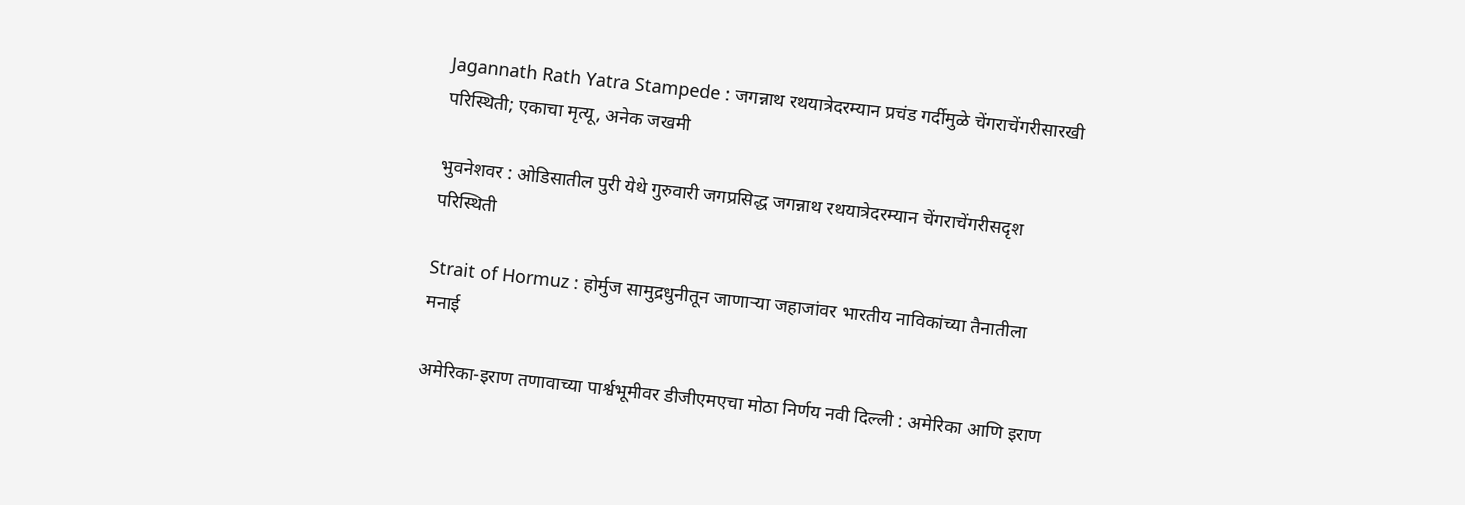Jagannath Rath Yatra Stampede : जगन्नाथ रथयात्रेदरम्यान प्रचंड गर्दीमुळे चेंगराचेंगरीसारखी परिस्थिती; एकाचा मृत्यू, अनेक जखमी

भुवनेशवर : ओडिसातील पुरी येथे गुरुवारी जगप्रसिद्ध जगन्नाथ रथयात्रेदरम्यान चेंगराचेंगरीसदृश परिस्थिती

Strait of Hormuz : होर्मुज सामुद्रधुनीतून जाणाऱ्या जहाजांवर भारतीय नाविकांच्या तैनातीला मनाई

अमेरिका-इराण तणावाच्या पार्श्वभूमीवर डीजीएमएचा मोठा निर्णय नवी दिल्ली : अमेरिका आणि इराण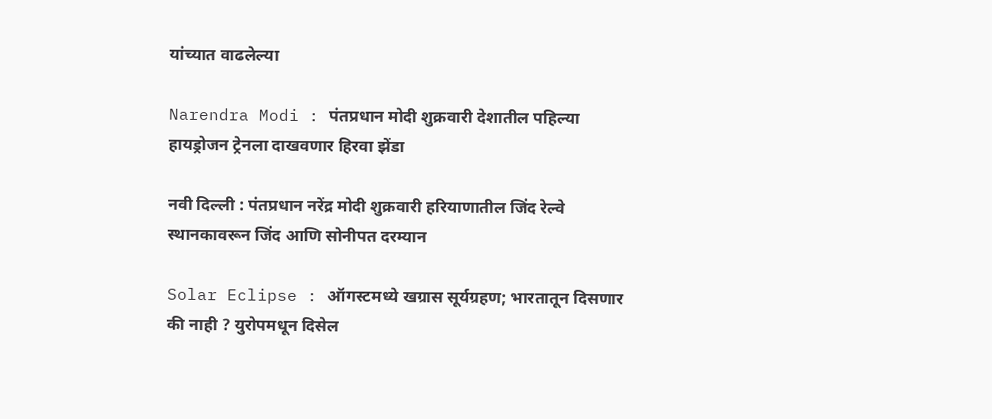यांच्यात वाढलेल्या

Narendra Modi : पंतप्रधान मोदी शुक्रवारी देशातील पहिल्या हायड्रोजन ट्रेनला दाखवणार हिरवा झेंडा

नवी दिल्ली : पंतप्रधान नरेंद्र मोदी शुक्रवारी हरियाणातील जिंद रेल्वे स्थानकावरून जिंद आणि सोनीपत दरम्यान

Solar Eclipse : ऑगस्टमध्ये खग्रास सूर्यग्रहण; भारतातून दिसणार की नाही ? युरोपमधून दिसेल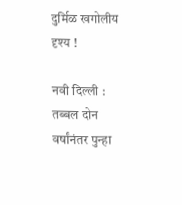दुर्मिळ खगोलीय दृश्य !

नवी दिल्ली : तब्बल दोन वर्षांनंतर पुन्हा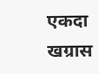एकदा खग्रास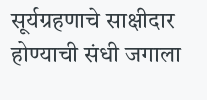सूर्यग्रहणाचे साक्षीदार होण्याची संधी जगाला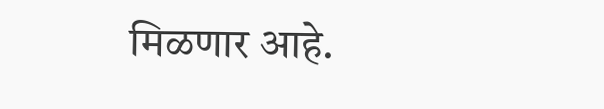मिळणार आहे.